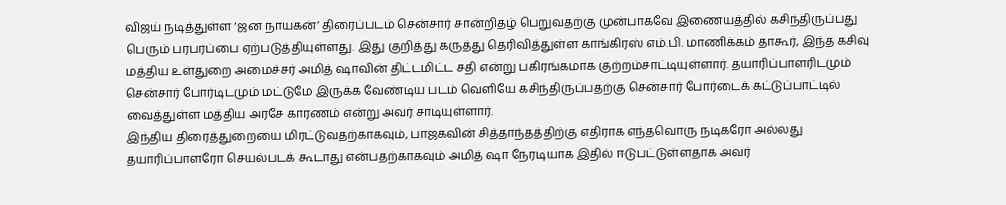விஜய் நடித்துள்ள ‘ஜன நாயகன்’ திரைப்படம் சென்சார் சான்றிதழ் பெறுவதற்கு முன்பாகவே இணையத்தில் கசிந்திருப்பது பெரும் பரபரப்பை ஏற்படுத்தியுள்ளது. இது குறித்து கருத்து தெரிவித்துள்ள காங்கிரஸ் எம்.பி. மாணிக்கம் தாகூர், இந்த கசிவு மத்திய உள்துறை அமைச்சர் அமித் ஷாவின் திட்டமிட்ட சதி என்று பகிரங்கமாக குற்றம்சாட்டியுள்ளார். தயாரிப்பாளரிடமும் சென்சார் போர்டிடமும் மட்டுமே இருக்க வேண்டிய படம் வெளியே கசிந்திருப்பதற்கு சென்சார் போர்டைக் கட்டுப்பாட்டில் வைத்துள்ள மத்திய அரசே காரணம் என்று அவர் சாடியுள்ளார்.
இந்திய திரைத்துறையை மிரட்டுவதற்காகவும், பாஜகவின் சித்தாந்தத்திற்கு எதிராக எந்தவொரு நடிகரோ அல்லது தயாரிப்பாளரோ செயல்படக் கூடாது என்பதற்காகவும் அமித் ஷா நேரடியாக இதில் ஈடுபட்டுள்ளதாக அவர்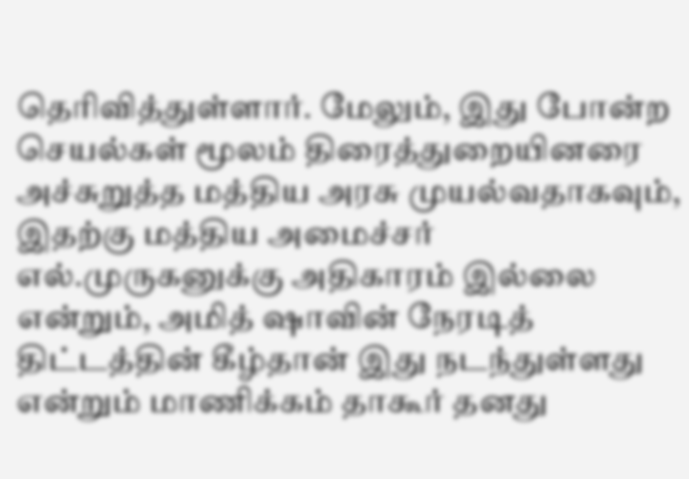தெரிவித்துள்ளார். மேலும், இது போன்ற செயல்கள் மூலம் திரைத்துறையினரை அச்சுறுத்த மத்திய அரசு முயல்வதாகவும், இதற்கு மத்திய அமைச்சர் எல்.முருகனுக்கு அதிகாரம் இல்லை என்றும், அமித் ஷாவின் நேரடித் திட்டத்தின் கீழ்தான் இது நடந்துள்ளது என்றும் மாணிக்கம் தாகூர் தனது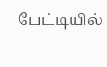பேட்டியில்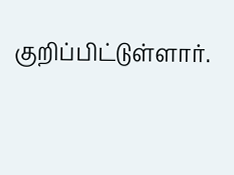குறிப்பிட்டுள்ளார்.